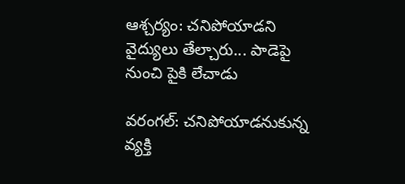ఆశ్చర్యం: చనిపోయాడని వైద్యులు తేల్చారు... పాడెపై నుంచి పైకి లేచాడు

వరంగల్: చనిపోయాడనుకున్న వ్యక్తి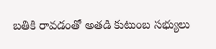బతికి రావడంతో అతడి కుటుంబ సభ్యులు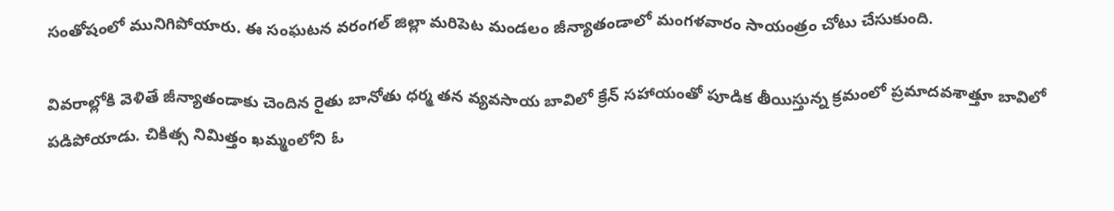సంతోషంలో మునిగిపోయారు. ఈ సంఘటన వరంగల్ జిల్లా మరిపెట మండలం జీన్యాతండాలో మంగళవారం సాయంత్రం చోటు చేసుకుంది.

వివరాల్లోకి వెళితే జీన్యాతండాకు చెందిన రైతు బానోతు ధర్మ తన వ్యవసాయ బావిలో క్రేన్ సహాయంతో పూడిక తీయిస్తున్న క్రమంలో ప్రమాదవశాత్తూ బావిలో పడిపోయాడు. చికిత్స నిమిత్తం ఖమ్మంలోని ఓ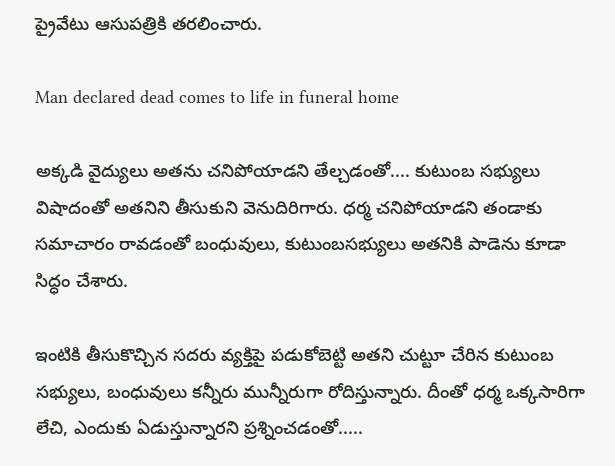ప్రైవేటు ఆసుపత్రికి తరలించారు.

Man declared dead comes to life in funeral home

అక్కడి వైద్యులు అతను చనిపోయాడని తేల్చడంతో.... కుటుంబ సభ్యులు విషాదంతో అతనిని తీసుకుని వెనుదిరిగారు. ధర్మ చనిపోయాడని తండాకు సమాచారం రావడంతో బంధువులు, కుటుంబసభ్యులు అతనికి పాడెను కూడా సిద్ధం చేశారు.

ఇంటికి తీసుకొచ్చిన సదరు వ్యక్తిపై పడుకోబెట్టి అతని చుట్టూ చేరిన కుటుంబ సభ్యులు, బంధువులు కన్నీరు మున్నీరుగా రోదిస్తున్నారు. దీంతో ధర్మ ఒక్కసారిగా లేచి, ఎందుకు ఏడుస్తున్నారని ప్రశ్నించడంతో.....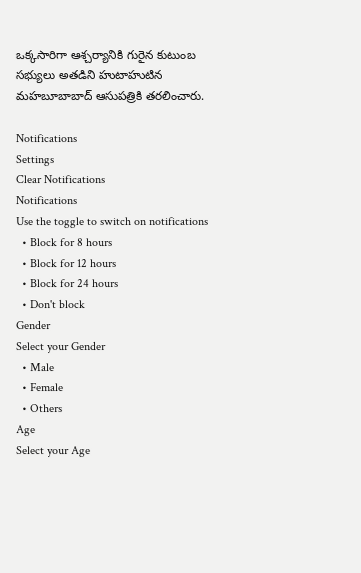ఒక్కసారిగా ఆశ్చర్యానికి గురైన కుటుంబ సభ్యులు అతడిని హుటాహుటిన మహబూబాబాద్ ఆసుపత్రికి తరలించారు.

Notifications
Settings
Clear Notifications
Notifications
Use the toggle to switch on notifications
  • Block for 8 hours
  • Block for 12 hours
  • Block for 24 hours
  • Don't block
Gender
Select your Gender
  • Male
  • Female
  • Others
Age
Select your Age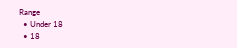Range
  • Under 18
  • 18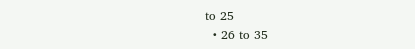to 25
  • 26 to 35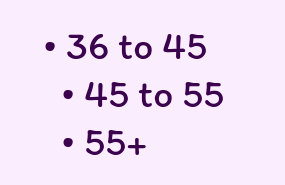• 36 to 45
  • 45 to 55
  • 55+